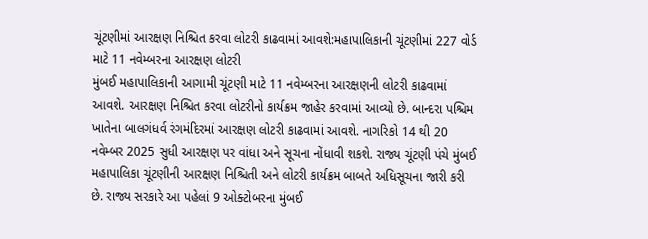ચૂંટણીમાં આરક્ષણ નિશ્ચિત કરવા લોટરી કાઢવામાં આવશે:મહાપાલિકાની ચૂંટણીમાં 227 વોર્ડ માટે 11 નવેમ્બરના આરક્ષણ લોટરી
મુંબઈ મહાપાલિકાની આગામી ચૂંટણી માટે 11 નવેમ્બરના આરક્ષણની લોટરી કાઢવામાં આવશે. આરક્ષણ નિશ્ચિત કરવા લોટરીનો કાર્યક્રમ જાહેર કરવામાં આવ્યો છે. બાન્દરા પશ્ચિમ ખાતેના બાલગંધર્વ રંગમંદિરમાં આરક્ષણ લોટરી કાઢવામાં આવશે. નાગરિકો 14 થી 20 નવેમ્બર 2025 સુધી આરક્ષણ પર વાંધા અને સૂચના નોંધાવી શકશે. રાજ્ય ચૂંટણી પંચે મુંબઈ મહાપાલિકા ચૂંટણીની આરક્ષણ નિશ્ચિતી અને લોટરી કાર્યક્રમ બાબતે અધિસૂચના જારી કરી છે. રાજ્ય સરકારે આ પહેલાં 9 ઓક્ટોબરના મુંબઈ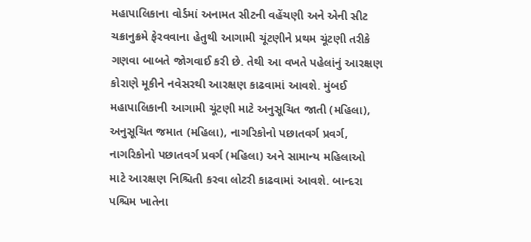મહાપાલિકાના વોર્ડમાં અનામત સીટની વહેંચણી અને એની સીટ ચક્રાનુક્રમે ફેરવવાના હેતુથી આગામી ચૂંટણીને પ્રથમ ચૂંટણી તરીકે ગણવા બાબતે જોગવાઈ કરી છે. તેથી આ વખતે પહેલાંનું આરક્ષણ કોરાણે મૂકીને નવેસરથી આરક્ષણ કાઢવામાં આવશે. મુંબઈ મહાપાલિકાની આગામી ચૂંટણી માટે અનુસૂચિત જાતી (મહિલા), અનુસૂચિત જમાત (મહિલા), નાગરિકોનો પછાતવર્ગ પ્રવર્ગ, નાગરિકોનો પછાતવર્ગ પ્રવર્ગ (મહિલા) અને સામાન્ય મહિલાઓ માટે આરક્ષણ નિશ્ચિતી કરવા લોટરી કાઢવામાં આવશે. બાન્દરા પશ્ચિમ ખાતેના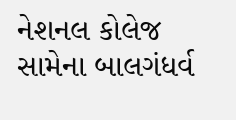નેશનલ કોલેજ સામેના બાલગંધર્વ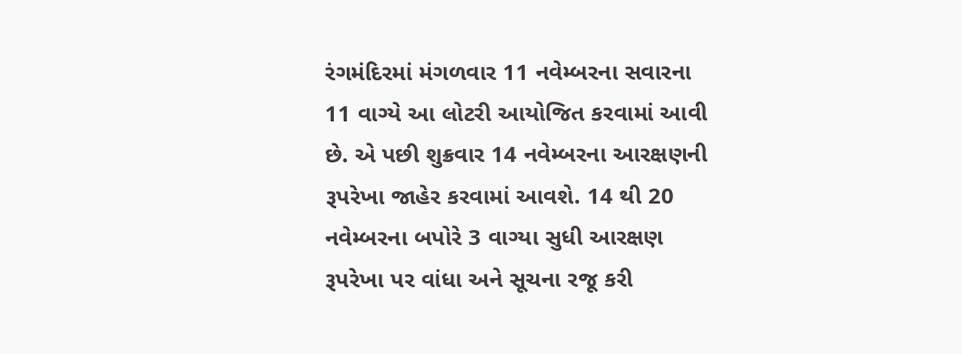રંગમંદિરમાં મંગળવાર 11 નવેમ્બરના સવારના 11 વાગ્યે આ લોટરી આયોજિત કરવામાં આવી છે. એ પછી શુક્રવાર 14 નવેમ્બરના આરક્ષણની રૂપરેખા જાહેર કરવામાં આવશે. 14 થી 20 નવેમ્બરના બપોરે 3 વાગ્યા સુધી આરક્ષણ રૂપરેખા પર વાંધા અને સૂચના રજૂ કરી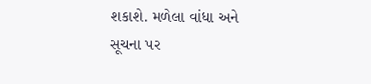શકાશે. મળેલા વાંધા અને સૂચના પર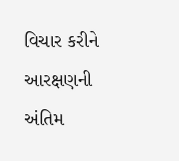વિચાર કરીને આરક્ષણની અંતિમ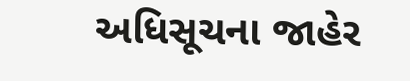અધિસૂચના જાહેર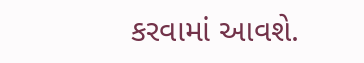કરવામાં આવશે.